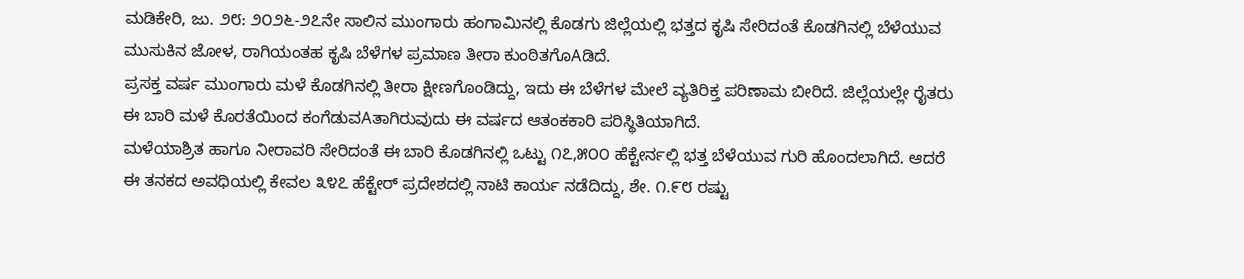ಮಡಿಕೇರಿ, ಜು. ೨೮: ೨೦೨೬-೨೭ನೇ ಸಾಲಿನ ಮುಂಗಾರು ಹಂಗಾಮಿನಲ್ಲಿ ಕೊಡಗು ಜಿಲ್ಲೆಯಲ್ಲಿ ಭತ್ತದ ಕೃಷಿ ಸೇರಿದಂತೆ ಕೊಡಗಿನಲ್ಲಿ ಬೆಳೆಯುವ ಮುಸುಕಿನ ಜೋಳ, ರಾಗಿಯಂತಹ ಕೃಷಿ ಬೆಳೆಗಳ ಪ್ರಮಾಣ ತೀರಾ ಕುಂಠಿತಗೊAಡಿದೆ.
ಪ್ರಸಕ್ತ ವರ್ಷ ಮುಂಗಾರು ಮಳೆ ಕೊಡಗಿನಲ್ಲಿ ತೀರಾ ಕ್ಷೀಣಗೊಂಡಿದ್ದು, ಇದು ಈ ಬೆಳೆಗಳ ಮೇಲೆ ವ್ಯತಿರಿಕ್ತ ಪರಿಣಾಮ ಬೀರಿದೆ. ಜಿಲ್ಲೆಯಲ್ಲೇ ರೈತರು ಈ ಬಾರಿ ಮಳೆ ಕೊರತೆಯಿಂದ ಕಂಗೆಡುವAತಾಗಿರುವುದು ಈ ವರ್ಷದ ಆತಂಕಕಾರಿ ಪರಿಸ್ಥಿತಿಯಾಗಿದೆ.
ಮಳೆಯಾಶ್ರಿತ ಹಾಗೂ ನೀರಾವರಿ ಸೇರಿದಂತೆ ಈ ಬಾರಿ ಕೊಡಗಿನಲ್ಲಿ ಒಟ್ಟು ೧೭,೫೦೦ ಹೆಕ್ಟೇರ್ನಲ್ಲಿ ಭತ್ತ ಬೆಳೆಯುವ ಗುರಿ ಹೊಂದಲಾಗಿದೆ. ಆದರೆ ಈ ತನಕದ ಅವಧಿಯಲ್ಲಿ ಕೇವಲ ೩೪೭ ಹೆಕ್ಟೇರ್ ಪ್ರದೇಶದಲ್ಲಿ ನಾಟಿ ಕಾರ್ಯ ನಡೆದಿದ್ದು, ಶೇ. ೧.೯೮ ರಷ್ಟು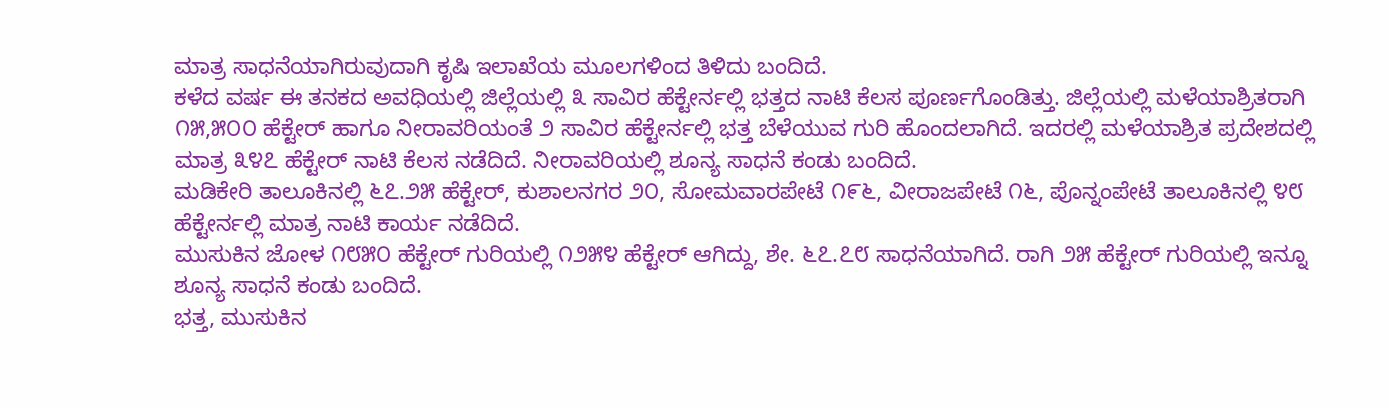ಮಾತ್ರ ಸಾಧನೆಯಾಗಿರುವುದಾಗಿ ಕೃಷಿ ಇಲಾಖೆಯ ಮೂಲಗಳಿಂದ ತಿಳಿದು ಬಂದಿದೆ.
ಕಳೆದ ವರ್ಷ ಈ ತನಕದ ಅವಧಿಯಲ್ಲಿ ಜಿಲ್ಲೆಯಲ್ಲಿ ೩ ಸಾವಿರ ಹೆಕ್ಟೇರ್ನಲ್ಲಿ ಭತ್ತದ ನಾಟಿ ಕೆಲಸ ಪೂರ್ಣಗೊಂಡಿತ್ತು. ಜಿಲ್ಲೆಯಲ್ಲಿ ಮಳೆಯಾಶ್ರಿತರಾಗಿ ೧೫,೫೦೦ ಹೆಕ್ಟೇರ್ ಹಾಗೂ ನೀರಾವರಿಯಂತೆ ೨ ಸಾವಿರ ಹೆಕ್ಟೇರ್ನಲ್ಲಿ ಭತ್ತ ಬೆಳೆಯುವ ಗುರಿ ಹೊಂದಲಾಗಿದೆ. ಇದರಲ್ಲಿ ಮಳೆಯಾಶ್ರಿತ ಪ್ರದೇಶದಲ್ಲಿ ಮಾತ್ರ ೩೪೭ ಹೆಕ್ಟೇರ್ ನಾಟಿ ಕೆಲಸ ನಡೆದಿದೆ. ನೀರಾವರಿಯಲ್ಲಿ ಶೂನ್ಯ ಸಾಧನೆ ಕಂಡು ಬಂದಿದೆ.
ಮಡಿಕೇರಿ ತಾಲೂಕಿನಲ್ಲಿ ೬೭.೨೫ ಹೆಕ್ಟೇರ್, ಕುಶಾಲನಗರ ೨೦, ಸೋಮವಾರಪೇಟೆ ೧೯೬, ವೀರಾಜಪೇಟೆ ೧೬, ಪೊನ್ನಂಪೇಟೆ ತಾಲೂಕಿನಲ್ಲಿ ೪೮ ಹೆಕ್ಟೇರ್ನಲ್ಲಿ ಮಾತ್ರ ನಾಟಿ ಕಾರ್ಯ ನಡೆದಿದೆ.
ಮುಸುಕಿನ ಜೋಳ ೧೮೫೦ ಹೆಕ್ಟೇರ್ ಗುರಿಯಲ್ಲಿ ೧೨೫೪ ಹೆಕ್ಟೇರ್ ಆಗಿದ್ದು, ಶೇ. ೬೭.೭೮ ಸಾಧನೆಯಾಗಿದೆ. ರಾಗಿ ೨೫ ಹೆಕ್ಟೇರ್ ಗುರಿಯಲ್ಲಿ ಇನ್ನೂ ಶೂನ್ಯ ಸಾಧನೆ ಕಂಡು ಬಂದಿದೆ.
ಭತ್ತ, ಮುಸುಕಿನ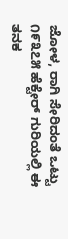ಜೋಳ, ರಾಗಿ ಸೇರಿದಂತೆ ಒಟ್ಟು ೧೯೩೭೫ ಹೆಕ್ಟೇರ್ ಗುರಿಯಲ್ಲಿ ಈ ತನಕ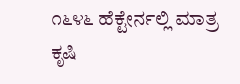೧೬೪೬ ಹೆಕ್ಟೇರ್ನಲ್ಲಿ ಮಾತ್ರ ಕೃಷಿ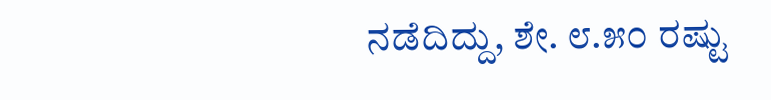ನಡೆದಿದ್ದು, ಶೇ. ೮.೫೦ ರಷ್ಟು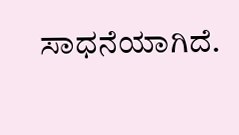ಸಾಧನೆಯಾಗಿದೆ.